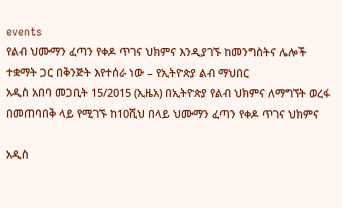events
የልብ ህሙማን ፈጣን የቀዶ ጥገና ህክምና እንዲያገኙ ከመንግስትና ሌሎች ተቋማት ጋር በቅንጅት እየተሰራ ነው – የኢትዮጵያ ልብ ማህበር
አዲስ አበባ መጋቢት 15/2015 (ኢዜአ) በኢትዮጵያ የልብ ህክምና ለማግኘት ወረፋ በመጠባበቅ ላይ የሚገኙ ከ10ሺህ በላይ ህሙማን ፈጣን የቀዶ ጥገና ህክምና

አዲስ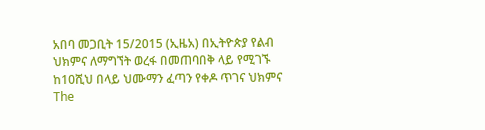አበባ መጋቢት 15/2015 (ኢዜአ) በኢትዮጵያ የልብ ህክምና ለማግኘት ወረፋ በመጠባበቅ ላይ የሚገኙ ከ10ሺህ በላይ ህሙማን ፈጣን የቀዶ ጥገና ህክምና
The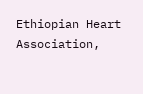Ethiopian Heart Association,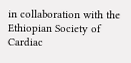in collaboration with the Ethiopian Society of Cardiac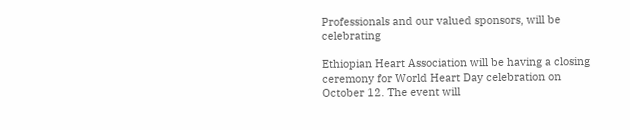Professionals and our valued sponsors, will be celebrating

Ethiopian Heart Association will be having a closing ceremony for World Heart Day celebration on October 12. The event will